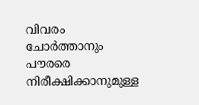വിവരം ചോർത്താനും പൗരരെ നിരീക്ഷിക്കാനുമുള്ള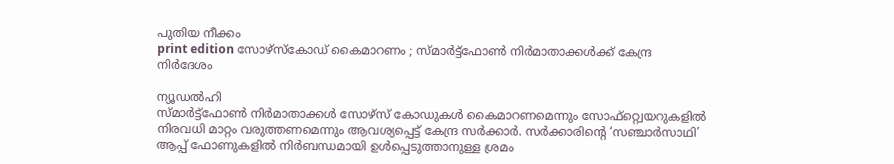പുതിയ നീക്കം
print edition സോഴ്സ്കോഡ് കൈമാറണം ; സ്മാർട്ട്ഫോൺ നിർമാതാക്കൾക്ക് കേന്ദ്ര നിർദേശം

ന്യൂഡൽഹി
സ്മാർട്ട്ഫോൺ നിർമാതാക്കൾ സോഴ്സ് കോഡുകൾ കൈമാറണമെന്നും സോഫ്റ്റ്വെയറുകളിൽ നിരവധി മാറ്റം വരുത്തണമെന്നും ആവശ്യപ്പെട്ട് കേന്ദ്ര സർക്കാർ. സർക്കാരിന്റെ ‘സഞ്ചാർസാഥി’ ആപ്പ് ഫോണുകളിൽ നിർബന്ധമായി ഉൾപ്പെടുത്താനുള്ള ശ്രമം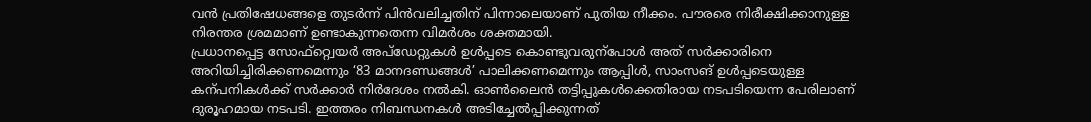വൻ പ്രതിഷേധങ്ങളെ തുടർന്ന് പിൻവലിച്ചതിന് പിന്നാലെയാണ് പുതിയ നീക്കം. പൗരരെ നിരീക്ഷിക്കാനുള്ള നിരന്തര ശ്രമമാണ് ഉണ്ടാകുന്നതെന്ന വിമർശം ശക്തമായി.
പ്രധാനപ്പെട്ട സോഫ്റ്റ്വെയർ അപ്ഡേറ്റുകൾ ഉൾപ്പടെ കൊണ്ടുവരുന്പോൾ അത് സർക്കാരിനെ അറിയിച്ചിരിക്കണമെന്നും ‘83 മാനദണ്ഡങ്ങൾ’ പാലിക്കണമെന്നും ആപ്പിൾ, സാംസങ് ഉൾപ്പടെയുള്ള കന്പനികൾക്ക് സർക്കാർ നിർദേശം നൽകി. ഓൺലൈൻ തട്ടിപ്പുകൾക്കെതിരായ നടപടിയെന്ന പേരിലാണ് ദുരൂഹമായ നടപടി. ഇത്തരം നിബന്ധനകൾ അടിച്ചേൽപ്പിക്കുന്നത്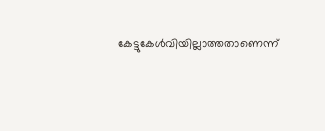കേട്ടുകേൾവിയില്ലാത്തതാണെന്ന്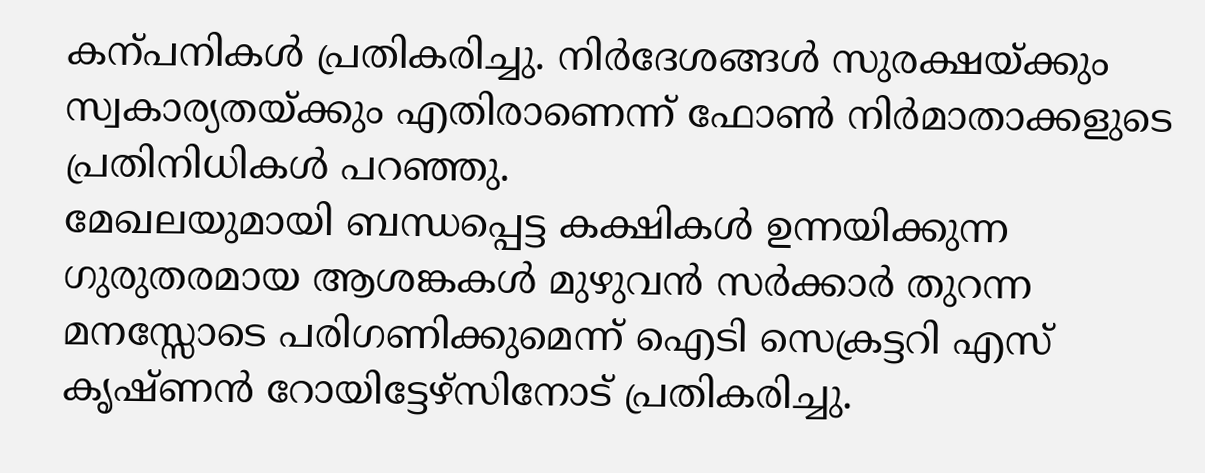കന്പനികൾ പ്രതികരിച്ചു. നിർദേശങ്ങൾ സുരക്ഷയ്ക്കും സ്വകാര്യതയ്ക്കും എതിരാണെന്ന് ഫോൺ നിർമാതാക്കളുടെ പ്രതിനിധികൾ പറഞ്ഞു.
മേഖലയുമായി ബന്ധപ്പെട്ട കക്ഷികൾ ഉന്നയിക്കുന്ന ഗുരുതരമായ ആശങ്കകൾ മുഴുവൻ സർക്കാർ തുറന്ന മനസ്സോടെ പരിഗണിക്കുമെന്ന് ഐടി സെക്രട്ടറി എസ് കൃഷ്ണൻ റോയിട്ടേഴ്സിനോട് പ്രതികരിച്ചു.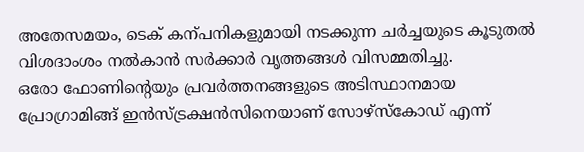അതേസമയം, ടെക് കന്പനികളുമായി നടക്കുന്ന ചർച്ചയുടെ കൂടുതൽ വിശദാംശം നൽകാൻ സർക്കാർ വൃത്തങ്ങൾ വിസമ്മതിച്ചു.
ഒരോ ഫോണിന്റെയും പ്രവർത്തനങ്ങളുടെ അടിസ്ഥാനമായ പ്രോഗ്രാമിങ്ങ് ഇൻസ്ട്രക്ഷൻസിനെയാണ് സോഴ്സ്കോഡ് എന്ന്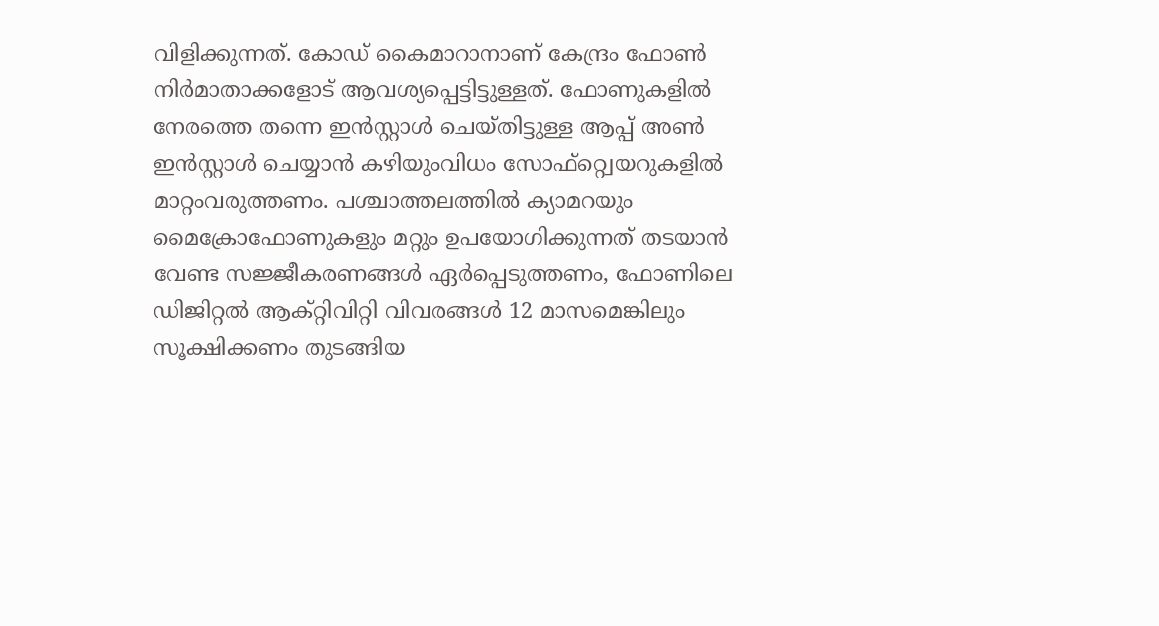വിളിക്കുന്നത്. കോഡ് കൈമാറാനാണ് കേന്ദ്രം ഫോൺ നിർമാതാക്കളോട് ആവശ്യപ്പെട്ടിട്ടുള്ളത്. ഫോണുകളിൽ നേരത്തെ തന്നെ ഇൻസ്റ്റാൾ ചെയ്തിട്ടുള്ള ആപ്പ് അൺ ഇൻസ്റ്റാൾ ചെയ്യാൻ കഴിയുംവിധം സോഫ്റ്റ്വെയറുകളിൽ മാറ്റംവരുത്തണം. പശ്ചാത്തലത്തിൽ ക്യാമറയും മൈക്രോഫോണുകളും മറ്റും ഉപയോഗിക്കുന്നത് തടയാൻ വേണ്ട സജ്ജീകരണങ്ങൾ ഏർപ്പെടുത്തണം, ഫോണിലെ ഡിജിറ്റൽ ആക്റ്റിവിറ്റി വിവരങ്ങൾ 12 മാസമെങ്കിലും സൂക്ഷിക്കണം തുടങ്ങിയ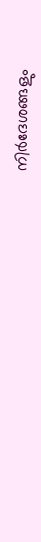നിർദേശങ്ങളും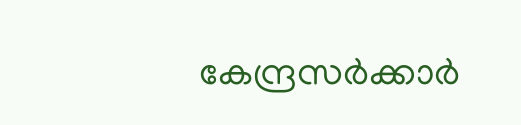കേന്ദ്രസർക്കാർ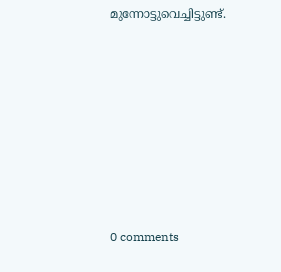മുന്നോട്ടുവെച്ചിട്ടുണ്ട്.











0 comments